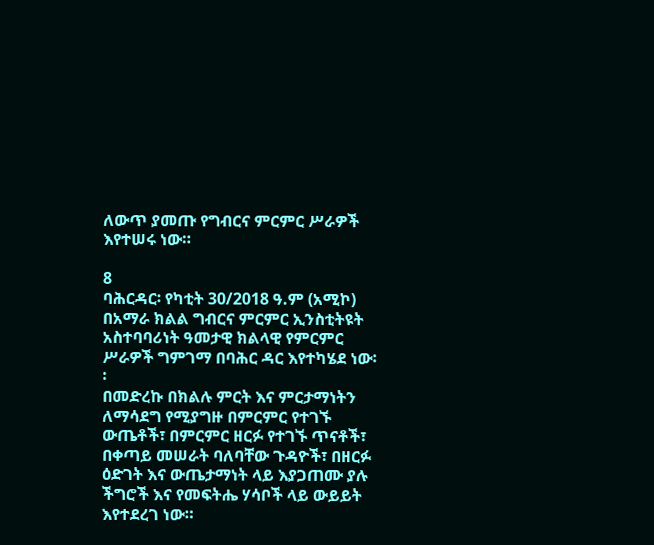ለውጥ ያመጡ የግብርና ምርምር ሥራዎች እየተሠሩ ነው።

8
ባሕርዳር፡ የካቲት 30/2018 ዓ.ም (አሚኮ) በአማራ ክልል ግብርና ምርምር ኢንስቲትዩት አስተባባሪነት ዓመታዊ ክልላዊ የምርምር ሥራዎች ግምገማ በባሕር ዳር እየተካሄደ ነው፡፡
በመድረኩ በክልሉ ምርት እና ምርታማነትን ለማሳደግ የሚያግዙ በምርምር የተገኙ ውጤቶች፣ በምርምር ዘርፉ የተገኙ ጥናቶች፣ በቀጣይ መሠራት ባለባቸው ጉዳዮች፣ በዘርፉ ዕድገት እና ውጤታማነት ላይ እያጋጠሙ ያሉ ችግሮች እና የመፍትሔ ሃሳቦች ላይ ውይይት እየተደረገ ነው።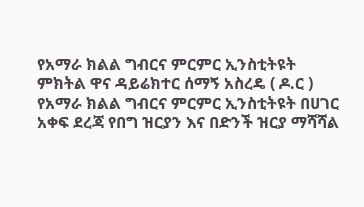የአማራ ክልል ግብርና ምርምር ኢንስቲትዩት ምክትል ዋና ዳይሬክተር ሰማኝ አስረዴ ( ዶ.ር ) የአማራ ክልል ግብርና ምርምር ኢንስቲትዩት በሀገር አቀፍ ደረጃ የበግ ዝርያን እና በድንች ዝርያ ማሻሻል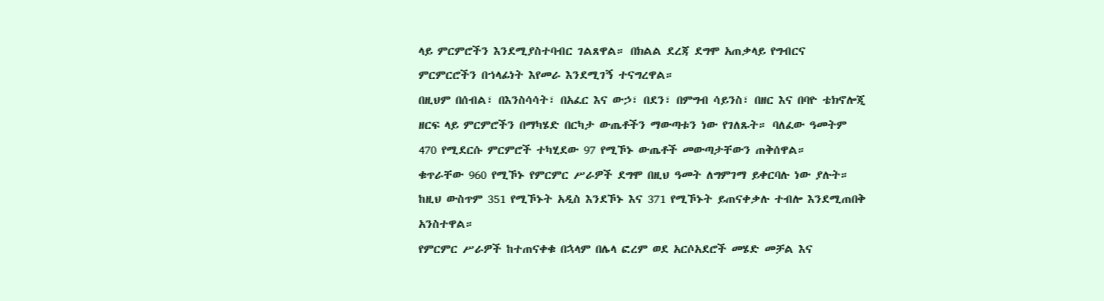ላይ ምርምሮችን እንደሚያስተባብር ገልጸዋል። በክልል ደረጃ ደግሞ አጠቃላይ የግብርና ምርምርሮችን በኀላፊነት እየመራ እንደሚገኝ ተናግረዋል።
በዚህም በሰብል፣ በእንስሳሳት፣ በአፈር እና ውኃ፣ በደን፣ በምግብ ሳይንስ፣ በዘር እና በባዮ ቴክኖሎጂ ዘርፍ ላይ ምርምሮችን በማካሄድ በርካታ ውጤቶችን ማውጣቱን ነው የገለጹት። ባለፈው ዓመትም 470 የሚደርሱ ምርምሮች ተካሂደው 97 የሚኾኑ ውጤቶች መውጣታቸውን ጠቅሰዋል።
ቁጥራቸው 960 የሚኾኑ የምርምር ሥራዎች ደግሞ በዚህ ዓመት ለግምገማ ይቀርባሉ ነው ያሉት። ከዚህ ውስጥም 351 የሚኾኑት አዲስ እንደኾኑ እና 371 የሚኾኑት ይጠናቀቃሉ ተብሎ እንደሚጠበቅ አንስተዋል።
የምርምር ሥራዎች ከተጠናቀቁ በኋላም በሌላ ፎረም ወደ አርሶአደሮች መሄድ መቻል እና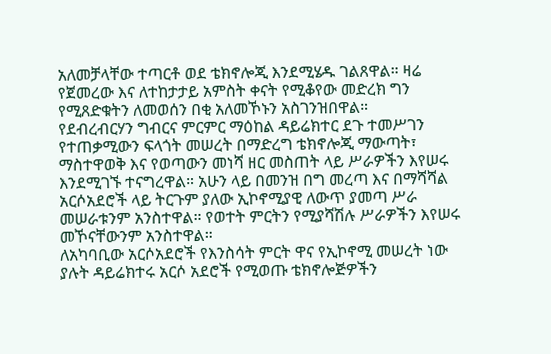አለመቻላቸው ተጣርቶ ወደ ቴክኖሎጂ እንደሚሄዱ ገልጸዋል። ዛሬ የጀመረው እና ለተከታታይ አምስት ቀናት የሚቆየው መድረክ ግን የሚጸድቁትን ለመወሰን በቂ አለመኾኑን አስገንዝበዋል።
የደብረብርሃን ግብርና ምርምር ማዕከል ዳይሬክተር ደጉ ተመሥገን የተጠቃሚውን ፍላጎት መሠረት በማድረግ ቴክኖሎጂ ማውጣት፣ ማስተዋወቅ እና የወጣውን መነሻ ዘር መስጠት ላይ ሥራዎችን እየሠሩ እንደሚገኙ ተናግረዋል። አሁን ላይ በመንዝ በግ መረጣ እና በማሻሻል አርሶአደሮች ላይ ትርጉም ያለው ኢኮኖሚያዊ ለውጥ ያመጣ ሥራ መሠራቱንም አንስተዋል። የወተት ምርትን የሚያሻሽሉ ሥራዎችን እየሠሩ መኾናቸውንም አንስተዋል።
ለአካባቢው አርሶአደሮች የእንስሳት ምርት ዋና የኢኮኖሚ መሠረት ነው ያሉት ዳይሬክተሩ አርሶ አደሮች የሚወጡ ቴክኖሎጅዎችን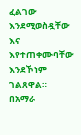ፈልገው እንደሚወስዷቸው እና እየተጠቀሙባቸው እንደኾነም ገልጸዋል።
በአማራ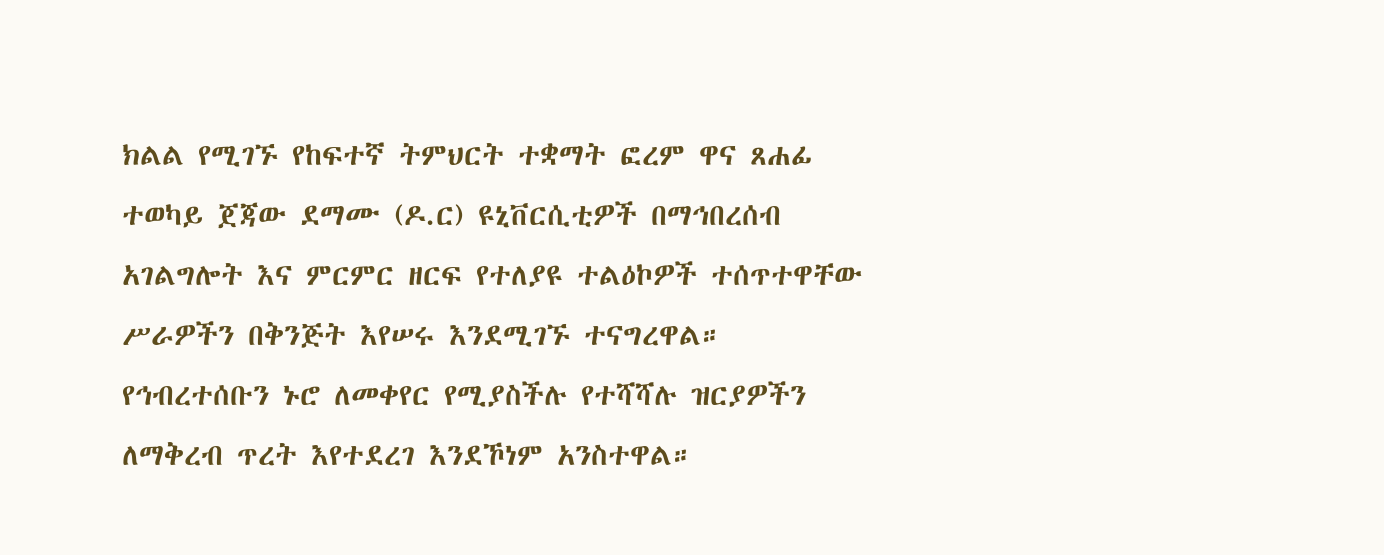ክልል የሚገኙ የከፍተኛ ትምህርት ተቋማት ፎረም ዋና ጸሐፊ ተወካይ ጀጃው ደማሙ (ዶ.ር) ዩኒቨርሲቲዎች በማኅበረሰብ አገልግሎት እና ምርምር ዘርፍ የተለያዩ ተልዕኮዎች ተሰጥተዋቸው ሥራዎችን በቅንጅት እየሠሩ እንደሚገኙ ተናግረዋል። የኅብረተሰቡን ኑሮ ለመቀየር የሚያስችሉ የተሻሻሉ ዝርያዎችን ለማቅረብ ጥረት እየተደረገ እንደኾነም አንስተዋል።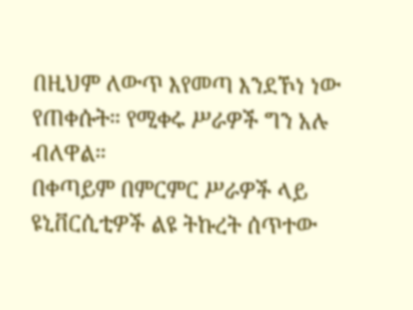በዚህም ለውጥ እየመጣ እንደኾነ ነው የጠቀሱት። የሚቀሩ ሥራዎች ግን አሉ ብለዋል።
በቀጣይም በምርምር ሥራዎች ላይ ዩኒቨርሲቲዎች ልዩ ትኩረት ሰጥተው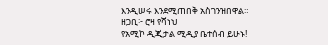እንዲሠሩ እንደሚጠበቅ አስገንዝበዋል።
ዘጋቢ፦ ሮዛ የሻነህ
የአሚኮ ዲጂታል ሚዲያ ቤተሰብ ይሁኑ!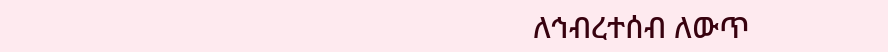ለኅብረተሰብ ለውጥ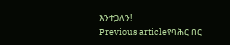እንተጋለን!
Previous articleየባሕር በር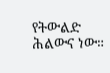የትውልድ ሕልውና ነው።